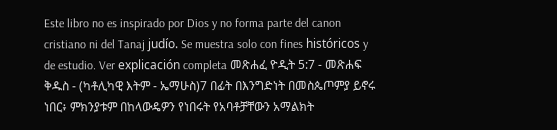Este libro no es inspirado por Dios y no forma parte del canon cristiano ni del Tanaj judío. Se muestra solo con fines históricos y de estudio. Ver explicación completa መጽሐፈ ዮዲት 5:7 - መጽሐፍ ቅዱስ - (ካቶሊካዊ እትም - ኤማሁስ)7 በፊት በእንግድነት በመስጴጦምያ ይኖሩ ነበር፥ ምክንያቱም በከላውዴዎን የነበሩት የአባቶቻቸውን አማልክት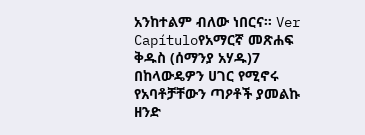አንከተልም ብለው ነበርና። Ver Capítuloየአማርኛ መጽሐፍ ቅዱስ (ሰማንያ አሃዱ)7 በከላውዴዎን ሀገር የሚኖሩ የአባቶቻቸውን ጣዖቶች ያመልኩ ዘንድ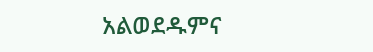አልወደዱምና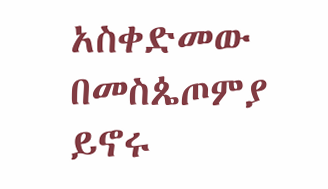አስቀድመው በመስጴጦምያ ይኖሩ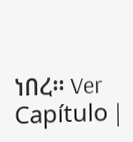ነበረ። Ver Capítulo |